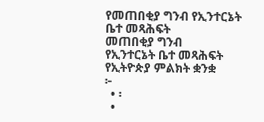የመጠበቂያ ግንብ የኢንተርኔት ቤተ መጻሕፍት
መጠበቂያ ግንብ
የኢንተርኔት ቤተ መጻሕፍት
የኢትዮጵያ ምልክት ቋንቋ
፦
  • ፡
  •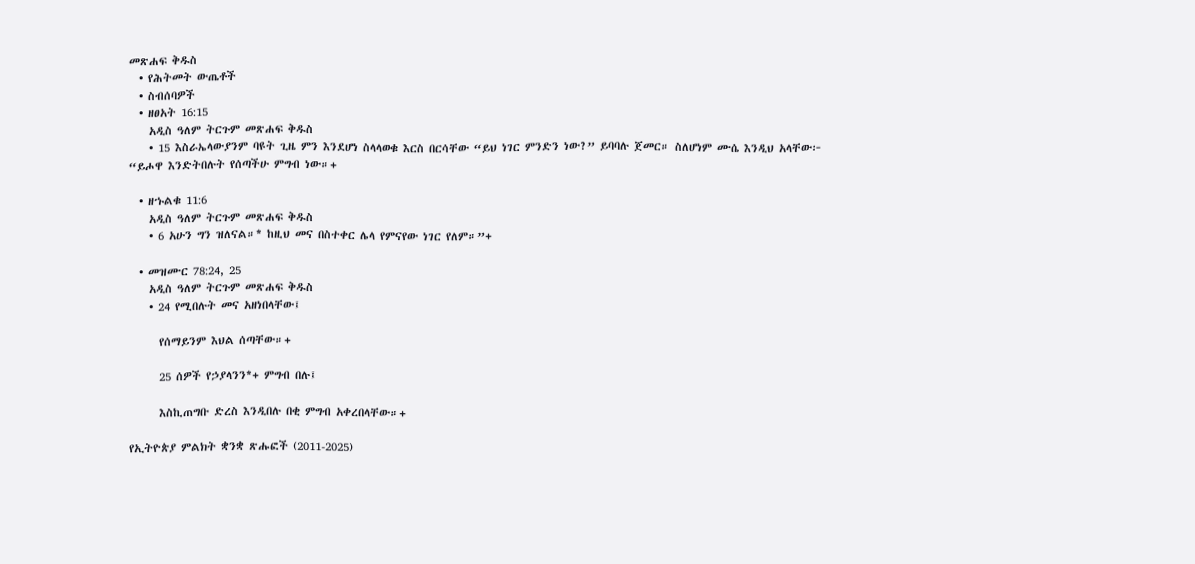መጽሐፍ ቅዱስ
  • የሕትመት ውጤቶች
  • ስብሰባዎች
  • ዘፀአት 16:15
    አዲስ ዓለም ትርጉም መጽሐፍ ቅዱስ
    • 15 እስራኤላውያንም ባዩት ጊዜ ምን እንደሆነ ስላላወቁ እርስ በርሳቸው “ይህ ነገር ምንድን ነው?” ይባባሉ ጀመር። ስለሆነም ሙሴ እንዲህ አላቸው፦ “ይሖዋ እንድትበሉት የሰጣችሁ ምግብ ነው።+

  • ዘኁልቁ 11:6
    አዲስ ዓለም ትርጉም መጽሐፍ ቅዱስ
    • 6 አሁን ግን ዝለናል።* ከዚህ መና በስተቀር ሌላ የምናየው ነገር የለም።”+

  • መዝሙር 78:24, 25
    አዲስ ዓለም ትርጉም መጽሐፍ ቅዱስ
    • 24 የሚበሉት መና አዘነበላቸው፤

      የሰማይንም እህል ሰጣቸው።+

      25 ሰዎች የኃያላንን*+ ምግብ በሉ፤

      እስኪጠግቡ ድረስ እንዲበሉ በቂ ምግብ አቀረበላቸው።+

የኢትዮጵያ ምልክት ቋንቋ ጽሑፎች (2011-2025)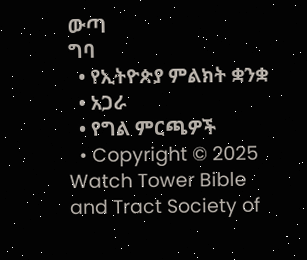ውጣ
ግባ
  • የኢትዮጵያ ምልክት ቋንቋ
  • አጋራ
  • የግል ምርጫዎች
  • Copyright © 2025 Watch Tower Bible and Tract Society of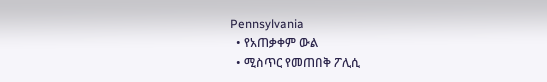Pennsylvania
  • የአጠቃቀም ውል
  • ሚስጥር የመጠበቅ ፖሊሲ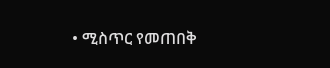• ሚስጥር የመጠበቅ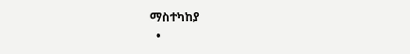ማስተካከያ
  •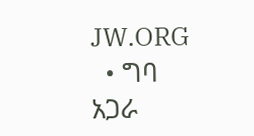JW.ORG
  • ግባ
አጋራ